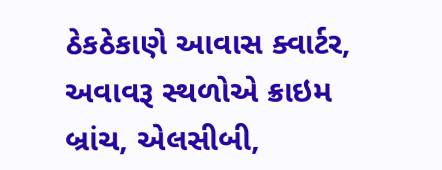ઠેકઠેકાણે આવાસ ક્વાર્ટર, અવાવરૂ સ્થળોએ ક્રાઇમ બ્રાંચ, એલસીબી,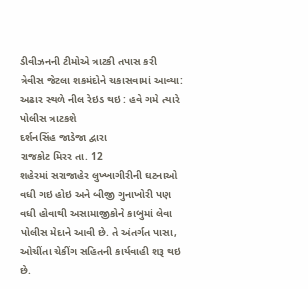ડીવીઝનની ટીમોએ ત્રાટકી તપાસ કરી
ત્રેવીસ જેટલા શકમંદોને ચકાસવામાં આવ્યા: અઢાર સ્થળે નીલ રેઇડ થઇ : હવે ગમે ત્યારે પોલીસ ત્રાટકશે
દર્શનસિંહ જાડેજા દ્વારા
રાજકોટ મિરર તા. 12
શહેરમાં સરાજાહેર લુખ્ખાગીરીની ઘટનાઓ વધી ગઇ હોઇ અને બીજી ગુનાખોરી પણ વધી હોવાથી અસામાજીકોને કાબુમાં લેવા પોલીસ મેદાને આવી છે. તે અંતર્ગત પાસા, ઓચીંતા ચેકીંગ સહિતની કાર્યવાહી શરૂ થઇ છે.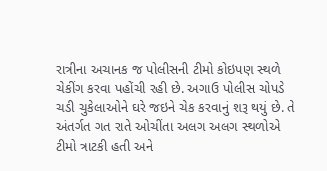રાત્રીના અચાનક જ પોલીસની ટીમો કોઇપણ સ્થળે ચેકીંગ કરવા પહોંચી રહી છે. અગાઉ પોલીસ ચોપડે ચડી ચુકેલાઓને ઘરે જઇને ચેક કરવાનું શરૂ થયું છે. તે અંતર્ગત ગત રાતે ઓચીંતા અલગ અલગ સ્થળોએ ટીમો ત્રાટકી હતી અને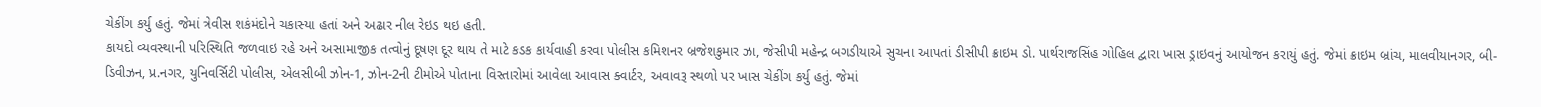ચેકીંગ કર્યુ હતું. જેમાં ત્રેવીસ શકંમંદોને ચકાસ્યા હતાં અને અઢાર નીલ રેઇડ થઇ હતી.
કાયદો વ્યવસ્થાની પરિસ્થિતિ જળવાઇ રહે અને અસામાજીક તત્વોનું દૂષણ દૂર થાય તે માટે કડક કાર્યવાહી કરવા પોલીસ કમિશનર બ્રજેશકુમાર ઝા, જેસીપી મહેન્દ્ર બગડીયાએ સુચના આપતાં ડીસીપી ક્રાઇમ ડો. પાર્થરાજસિંહ ગોહિલ દ્વારા ખાસ ડ્રાઇવનું આયોજન કરાયું હતું. જેમાં ક્રાઇમ બ્રાંચ, માલવીયાનગર, બી-ડિવીઝન, પ્ર.નગર, યુનિવર્સિટી પોલીસ, એલસીબી ઝોન-1, ઝોન-2ની ટીમોએ પોતાના વિસ્તારોમાં આવેલા આવાસ ક્વાર્ટર, અવાવરૂ સ્થળો પર ખાસ ચેકીંગ કર્યુ હતું. જેમાં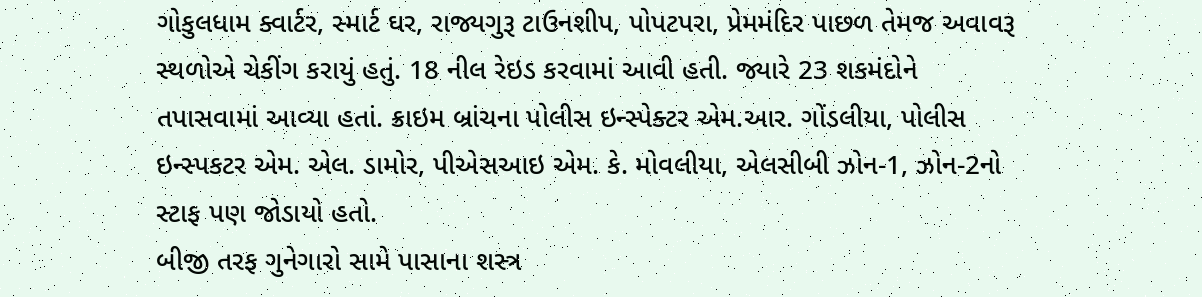ગોકુલધામ ક્વાર્ટર, સ્માર્ટ ઘર, રાજ્યગુરૂ ટાઉનશીપ, પોપટપરા, પ્રેમમંદિર પાછળ તેમજ અવાવરૂ સ્થળોએ ચેકીંગ કરાયું હતું. 18 નીલ રેઇડ કરવામાં આવી હતી. જ્યારે 23 શકમંદોને તપાસવામાં આવ્યા હતાં. ક્રાઇમ બ્રાંચના પોલીસ ઇન્સ્પેક્ટર એમ.આર. ગોંડલીયા, પોલીસ ઇન્સ્પકટર એમ. એલ. ડામોર, પીએસઆઇ એમ. કે. મોવલીયા, એલસીબી ઝોન-1, ઝોન-2નો સ્ટાફ પણ જોડાયો હતો.
બીજી તરફ ગુનેગારો સામે પાસાના શસ્ત્ર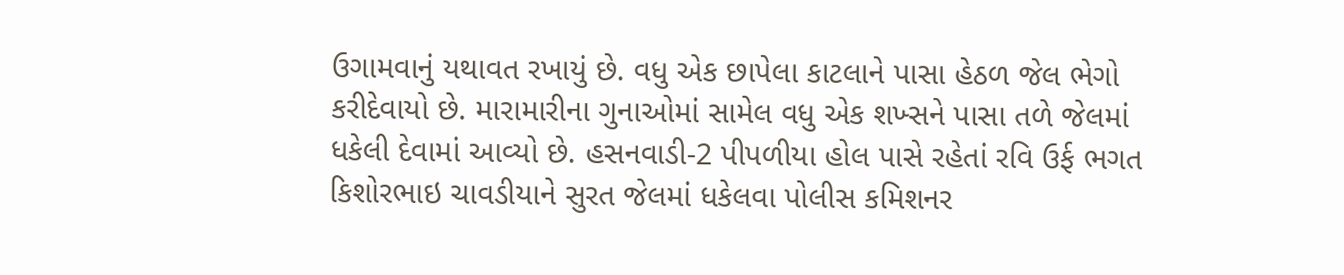ઉગામવાનું યથાવત રખાયું છે. વધુ એક છાપેલા કાટલાને પાસા હેઠળ જેલ ભેગો કરીદેવાયો છે. મારામારીના ગુનાઓમાં સામેલ વધુ એક શખ્સને પાસા તળે જેલમાં ધકેલી દેવામાં આવ્યો છે. હસનવાડી-2 પીપળીયા હોલ પાસે રહેતાં રવિ ઉર્ફ ભગત કિશોરભાઇ ચાવડીયાને સુરત જેલમાં ધકેલવા પોલીસ કમિશનર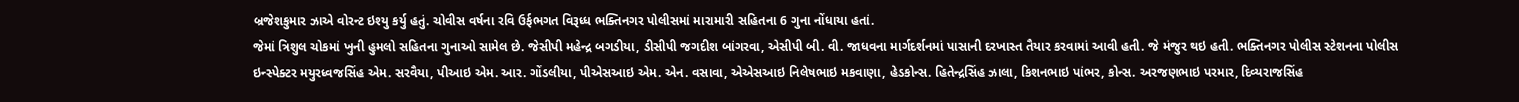બ્રજેશકુમાર ઝાએ વોરન્ટ ઇશ્યુ કર્યુ હતું. ચોવીસ વર્ષના રવિ ઉર્ફભગત વિરૂધ્ધ ભક્તિનગર પોલીસમાં મારામારી સહિતના 6 ગુના નોંધાયા હતાં.
જેમાં ત્રિશુલ ચોકમાં ખુની હુમલો સહિતના ગુનાઓ સામેલ છે. જેસીપી મહેન્દ્ર બગડીયા, ડીસીપી જગદીશ બાંગરવા, એસીપી બી. વી. જાધવના માર્ગદર્શનમાં પાસાની દરખાસ્ત તૈયાર કરવામાં આવી હતી. જે મંજુર થઇ હતી. ભક્તિનગર પોલીસ સ્ટેશનના પોલીસ ઇન્સ્પેક્ટર મયુરધ્વજસિંહ એમ. સરવૈયા, પીઆઇ એમ. આર. ગોંડલીયા, પીએસઆઇ એમ. એન. વસાવા, એએસઆઇ નિલેષભાઇ મકવાણા, હેડકોન્સ. હિતેન્દ્રસિંહ ઝાલા, કિશનભાઇ પાંભર, કોન્સ. અરજણભાઇ પરમાર, દિવ્યરાજસિંહ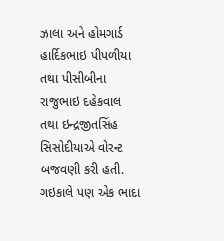ઝાલા અને હોમગાર્ડ હાર્દિકભાઇ પીપળીયા તથા પીસીબીના રાજુભાઇ દહેકવાલ તથા ઇન્દ્રજીતસિંહ સિસોદીયાએ વોરન્ટ બજવણી કરી હતી. ગઇકાલે પણ એક ભાદા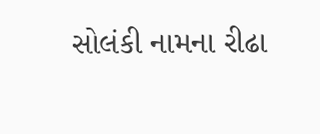સોલંકી નામના રીઢા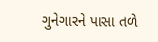ગુનેગારને પાસા તળે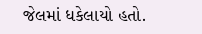જેલમાં ધકેલાયો હતો.